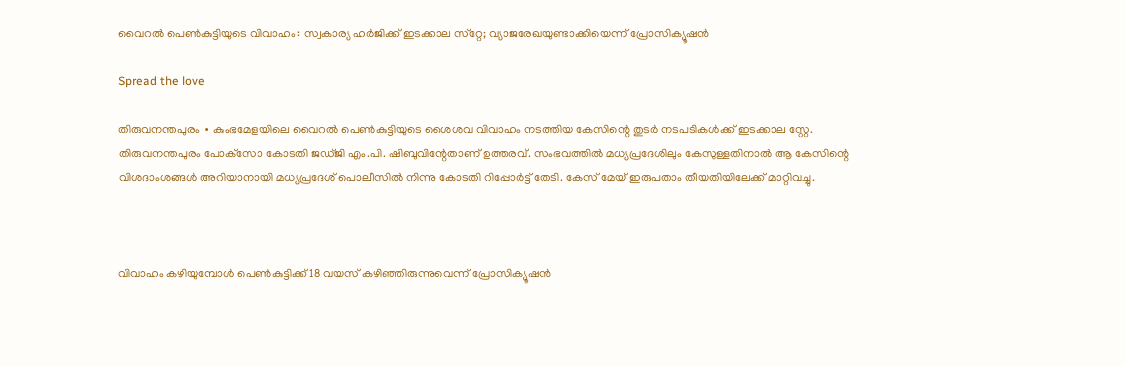വൈറല്‍ പെണ്‍കുട്ടിയുടെ വിവാഹം: സ്വകാര്യ ഹർജിക്ക് ഇടക്കാല സ്‌റ്റേ; വ്യാജരേഖയുണ്ടാക്കിയെന്ന് പ്രോസിക്യൂഷൻ

Spread the love

തിരുവനന്തപുരം ∙ കുംഭമേളയിലെ വൈറല്‍ പെണ്‍കുട്ടിയുടെ ശൈശവ വിവാഹം നടത്തിയ കേസിന്റെ തുടർ നടപടികൾക്ക് ഇടക്കാല സ്റ്റേ. തിരുവനന്തപുരം പോക്‌സോ കോടതി ജഡ്ജി എം.പി. ഷിബുവിന്റേതാണ് ഉത്തരവ്. സംഭവത്തിൽ മധ്യപ്രദേശിലും കേസുള്ളതിനാൽ ആ കേസിന്റെ വിശദാംശങ്ങൾ അറിയാനായി മധ്യപ്രദേശ് പൊലീസിൽ നിന്നു കോടതി റിപ്പോർട്ട് തേടി. കേസ് മേയ് ഇരുപതാം തീയതിയിലേക്ക് മാറ്റിവച്ചു.



വിവാഹം കഴിയുമ്പോൾ പെൺകുട്ടിക്ക് 18 വയസ് കഴിഞ്ഞിരുന്നുവെന്ന് പ്രോസിക്യൂഷൻ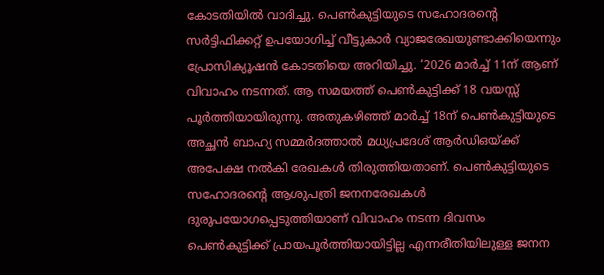കോടതിയിൽ വാദിച്ചു. പെൺകുട്ടിയുടെ സഹോദരന്റെ സർട്ടിഫിക്കറ്റ് ഉപയോഗിച്ച് വീട്ടുകാർ വ്യാജരേഖയുണ്ടാക്കിയെന്നും പ്രോസിക്യൂഷൻ കോടതിയെ അറിയിച്ചു. ‘2026 മാർച്ച് 11ന് ആണ് വിവാഹം നടന്നത്. ആ സമയത്ത് പെൺകുട്ടിക്ക് 18 വയസ്സ് പൂർത്തിയായിരുന്നു. അതുകഴിഞ്ഞ് മാർച്ച് 18ന് പെൺകുട്ടിയുടെ അച്ഛൻ ബാഹ്യ സമ്മർദത്താൽ മധ്യപ്രദേശ് ആർഡിഒയ്ക്ക് അപേക്ഷ നൽകി രേഖകൾ തിരുത്തിയതാണ്. പെൺകുട്ടിയുടെ സഹോദരന്റെ ആശുപത്രി ജനനരേഖകൾ ദുരുപയോഗപ്പെടുത്തിയാണ് വിവാഹം നടന്ന ദിവസം പെൺകുട്ടിക്ക് പ്രായപൂർത്തിയായിട്ടില്ല എന്നരീതിയിലുള്ള ജനന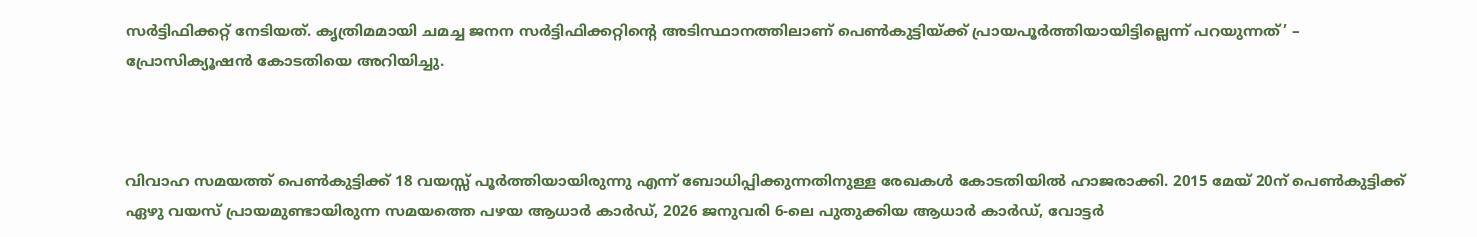സർട്ടിഫിക്കറ്റ് നേടിയത്. കൃത്രിമമായി ചമച്ച ജനന സർട്ടിഫിക്കറ്റിന്റെ അടിസ്ഥാനത്തിലാണ് പെൺകുട്ടിയ്ക്ക് പ്രായപൂർത്തിയായിട്ടില്ലെന്ന് പറയുന്നത്’ – പ്രോസിക്യൂഷൻ കോടതിയെ അറിയിച്ചു.



വിവാഹ സമയത്ത് പെൺകുട്ടിക്ക് 18 വയസ്സ് പൂർത്തിയായിരുന്നു എന്ന് ബോധിപ്പിക്കുന്നതിനുള്ള രേഖകൾ കോടതിയിൽ ഹാജരാക്കി. 2015 മേയ് 20ന് പെൺകുട്ടിക്ക് ഏഴു വയസ് പ്രായമുണ്ടായിരുന്ന സമയത്തെ പഴയ ആധാർ കാർഡ്, 2026 ജനുവരി 6-ലെ പുതുക്കിയ ആധാർ കാർഡ്, വോട്ടർ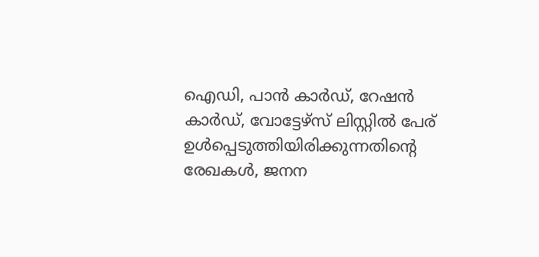ഐഡി, പാൻ കാർഡ്, റേഷൻ കാർഡ്, വോട്ടേഴ്സ് ലിസ്റ്റിൽ പേര് ഉൾപ്പെടുത്തിയിരിക്കുന്നതിന്റെ രേഖകൾ, ജനന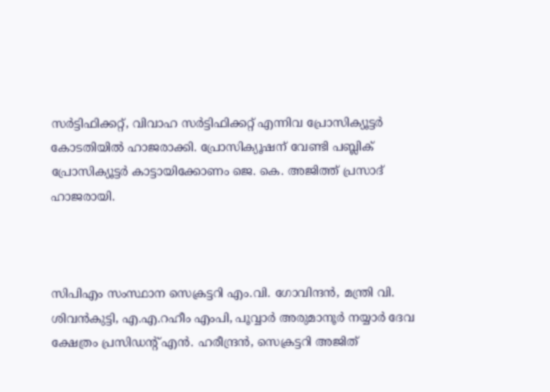സർട്ടിഫിക്കറ്റ്, വിവാഹ സർട്ടിഫിക്കറ്റ് എന്നിവ പ്രോസിക്യൂട്ടർ കോടതിയിൽ ഹാജരാക്കി. പ്രോസിക്യൂഷന് വേണ്ടി പബ്ലിക് പ്രോസിക്യൂട്ടർ കാട്ടായിക്കോണം ജെ. കെ. അജിത്ത് പ്രസാദ് ഹാജരായി.



സിപിഎം സംസ്ഥാന സെക്രട്ടറി എം.വി. ഗോവിന്ദന്‍, മന്ത്രി വി. ശിവന്‍കുട്ടി, എ.എ.റഹീം എംപി, പൂവ്വാര്‍ അരുമാനൂര്‍ നയ്യാര്‍ ദേവ ക്ഷേത്രം പ്രസിഡന്റ് എന്‍. ഹരീന്ദ്രന്‍, സെക്രട്ടറി അജിത്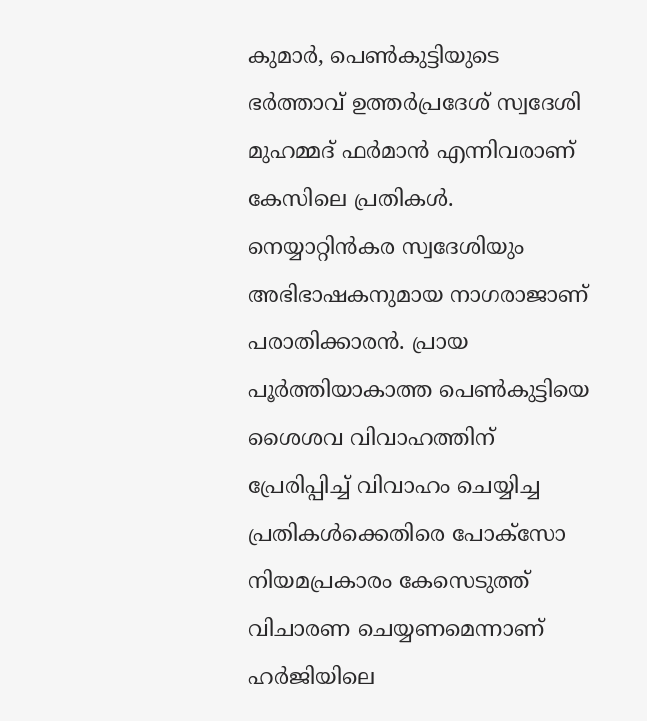കുമാര്‍, പെണ്‍കുട്ടിയുടെ ഭര്‍ത്താവ് ഉത്തര്‍പ്രദേശ് സ്വദേശി മുഹമ്മദ് ഫര്‍മാന്‍ എന്നിവരാണ് കേസിലെ പ്രതികള്‍. നെയ്യാറ്റിന്‍കര സ്വദേശിയും അഭിഭാഷകനുമായ നാഗരാജാണ് പരാതിക്കാരന്‍. പ്രായ പൂര്‍ത്തിയാകാത്ത പെണ്‍കുട്ടിയെ ശൈശവ വിവാഹത്തിന് പ്രേരിപ്പിച്ച് വിവാഹം ചെയ്യിച്ച പ്രതികള്‍ക്കെതിരെ പോക്‌സോ നിയമപ്രകാരം കേസെടുത്ത് വിചാരണ ചെയ്യണമെന്നാണ് ഹര്‍ജിയിലെ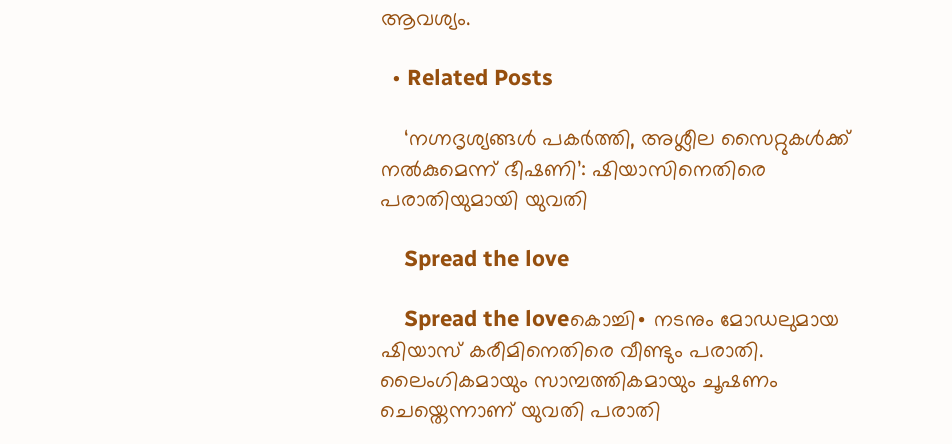ആവശ്യം.

  • Related Posts

    ‘നഗ്നദൃശ്യങ്ങൾ പകർത്തി, അശ്ലീല സൈറ്റുകൾക്ക് നൽകുമെന്ന് ഭീഷണി’: ഷിയാസിനെതിരെ പരാതിയുമായി യുവതി

    Spread the love

    Spread the loveകൊച്ചി∙ നടനും മോ‍ഡലുമായ ഷിയാസ് കരീമിനെതിരെ വീണ്ടും പരാതി. ലൈംഗികമായും സാമ്പത്തികമായും ചൂഷണം ചെയ്തെന്നാണ് യുവതി പരാതി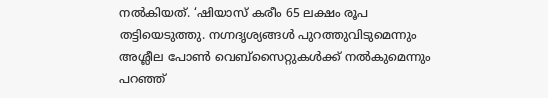നൽകിയത്. ‘ഷിയാസ് കരീം 65 ലക്ഷം രൂപ തട്ടിയെടുത്തു. നഗ്നദൃശ്യങ്ങള്‍ പുറത്തുവിടുമെന്നും അശ്ലീല പോൺ വെബ്സൈറ്റുകൾക്ക് നൽകുമെന്നും പറഞ്ഞ്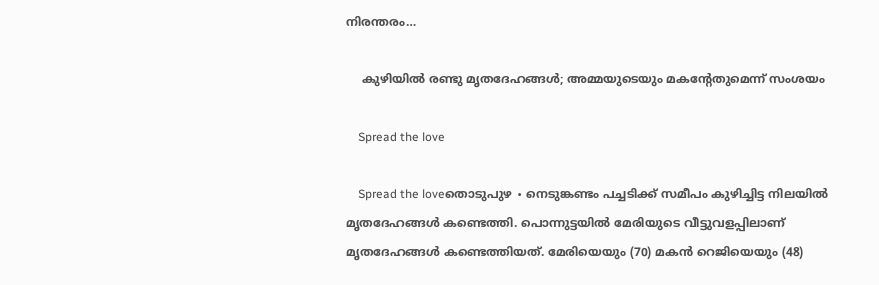നിരന്തരം…

    കുഴിയിൽ രണ്ടു മൃതദേഹങ്ങൾ; അമ്മയുടെയും മകന്റേതുമെന്ന് സംശയം

    Spread the love

    Spread the loveതൊടുപുഴ ∙ നെടുങ്കണ്ടം പച്ചടിക്ക് സമീപം കുഴിച്ചിട്ട നിലയിൽ മൃതദേഹങ്ങൾ കണ്ടെത്തി. പൊന്നുട്ടയിൽ മേരിയുടെ വീട്ടുവളപ്പിലാണ് മൃതദേഹങ്ങൾ കണ്ടെത്തിയത്. മേരിയെയും (70) മകൻ റെജിയെയും (48)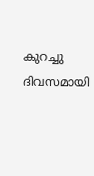കുറച്ചു ദിവസമായി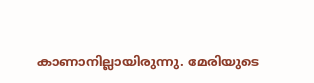കാണാനില്ലായിരുന്നു. മേരിയുടെ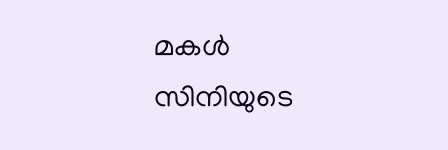മകൾ സിനിയുടെ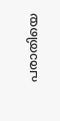പരാതിയെ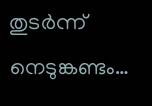തുടർന്ന് നെടുങ്കണ്ടം…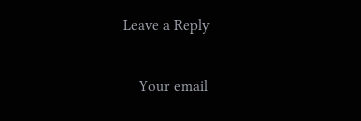Leave a Reply

    Your email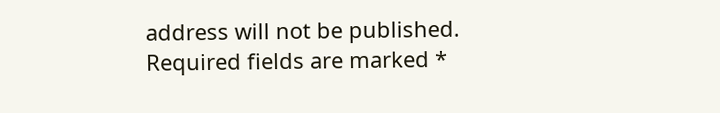address will not be published. Required fields are marked *